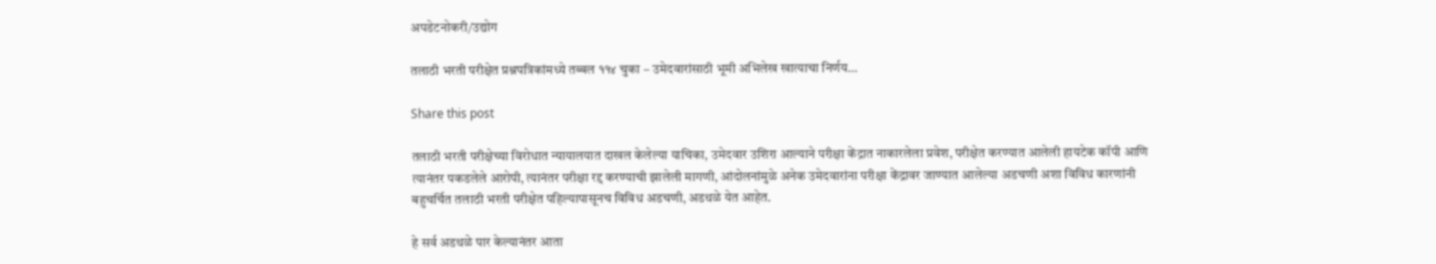अपडेटनोकरी/उद्योग

तलाठी भरती परीक्षेत प्रश्नपत्रिकांमध्ये तब्बल ११४ चुका – उमेदवारांसाठी भूमी अभिलेख खात्याचा निर्णय…

Share this post

तलाठी भरती परीक्षेच्या विरोधात न्यायालयात दाखल केलेल्या याचिका, उमेदवार उशिरा आल्याने परीक्षा केंद्रात नाकारलेला प्रवेश, परीक्षेत करण्यात आलेली हायटेक कॉपी आणि त्यानंतर पकडलेले आरोपी, त्यानंतर परीक्षा रद्द करण्याची झालेली मागणी, आंदोलनांमुळे अनेक उमेदवारांना परीक्षा केंद्रावर जाण्यात आलेल्या अडचणी अशा विविध कारणांनी बहुचर्चित तलाठी भरती परीक्षेत पहिल्यापासूनच विविध अडचणी, अडथळे येत आहेत.

हे सर्व अडथळे पार केल्यानंतर आता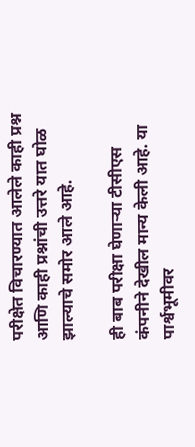परीक्षेत विचारण्यात आलेले काही प्रश्न आणि काही प्रश्नांची उत्तरे यात घोळ झाल्याचे समोर आले आहे.

ही बाब परीक्षा घेणाऱ्या टीसीएस कंपनीने देखील मान्य केली आहे. या पार्श्वभूमीवर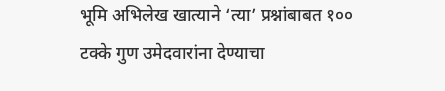भूमि अभिलेख खात्याने ‘त्या’ प्रश्नांबाबत १०० टक्के गुण उमेदवारांना देण्याचा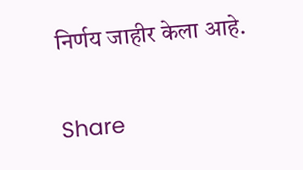निर्णय जाहीर केला आहे.


Share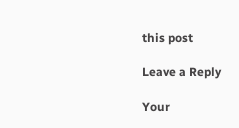this post

Leave a Reply

Your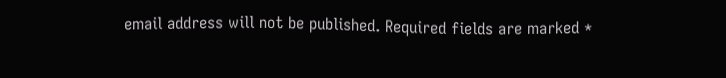email address will not be published. Required fields are marked *